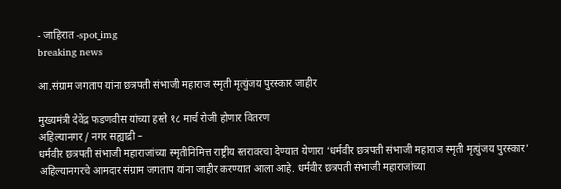- जाहिरात -spot_img
breaking news

आ.संग्राम जगताप यांना छत्रपती संभाजी महाराज स्मृती मृत्युंजय पुरस्कार जाहीर

मुख्यमंत्री देवेंद्र फडणवीस यांच्या हस्ते १८ मार्च रोजी होणार वितरण
अहिल्यानगर / नगर सह्याद्री –
धर्मवीर छत्रपती संभाजी महाराजांच्या स्मृतीनिमित्त राष्ट्रीय स्तरावरचा देण्यात येणारा ‘धर्मवीर छत्रपती संभाजी महाराज स्मृती मृत्युंजय पुरस्कार’ अहिल्यानगरचे आमदार संग्राम जगताप यांना जाहीर करण्यात आला आहे. धर्मवीर छत्रपती संभाजी महाराजांच्या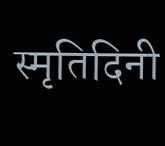स्मृतिदिनी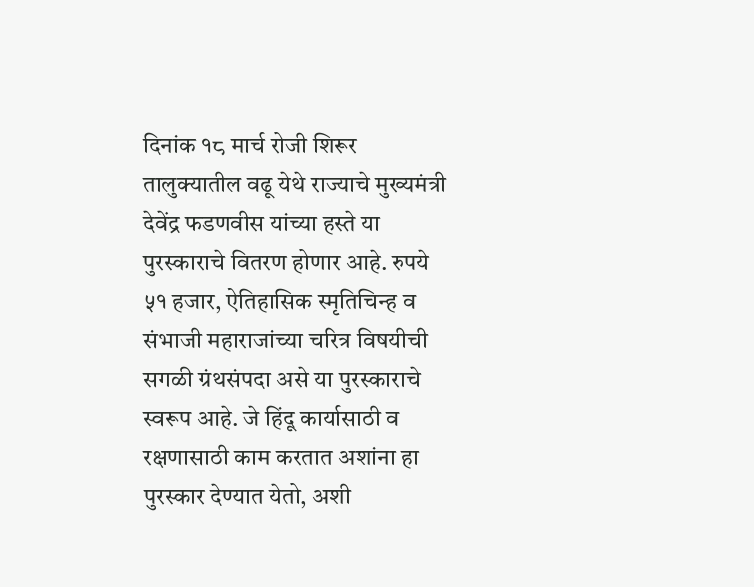दिनांक १८ मार्च रोजी शिरूर तालुक्यातील वढू येथे राज्याचे मुख्यमंत्री देवेंद्र फडणवीस यांच्या हस्ते या पुरस्काराचे वितरण होणार आहे. रुपये ५१ हजार, ऐतिहासिक स्मृतिचिन्ह व संभाजी महाराजांच्या चरित्र विषयीची सगळी ग्रंथसंपदा असे या पुरस्काराचे स्वरूप आहे. जे हिंदू कार्यासाठी व रक्षणासाठी काम करतात अशांना हा पुरस्कार देण्यात येतो, अशी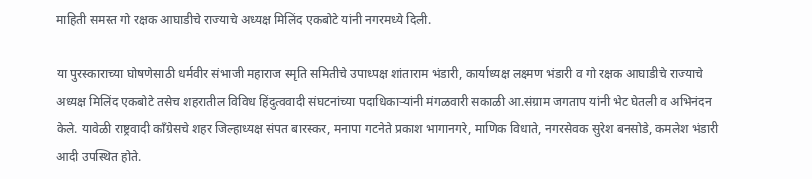माहिती समस्त गो रक्षक आघाडीचे राज्याचे अध्यक्ष मिलिंद एकबोटे यांनी नगरमध्ये दिली.

या पुरस्काराच्या घोषणेसाठी धर्मवीर संभाजी महाराज स्मृति समितीचे उपाध्पक्ष शांताराम भंडारी, कार्याध्यक्ष लक्ष्मण भंडारी व गो रक्षक आघाडीचे राज्याचे अध्यक्ष मिलिंद एकबोटे तसेच शहरातील विविध हिंदुत्ववादी संघटनांच्या पदाधिकाऱ्यांनी मंगळवारी सकाळी आ.संग्राम जगताप यांनी भेट घेतली व अभिनंदन केले. यावेळी राष्ट्रवादी काँग्रेसचे शहर जिल्हाध्यक्ष संपत बारस्कर, मनापा गटनेते प्रकाश भागानगरे, माणिक विधाते, नगरसेवक सुरेश बनसोडे, कमलेश भंडारी आदी उपस्थित होते.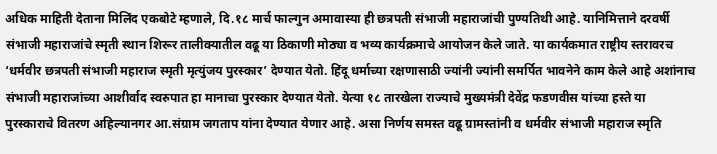अधिक माहिती देताना मिलिंद एकबोटे म्हणाले, दि.१८ मार्च फाल्गुन अमावास्या ही छत्रपती संभाजी महाराजांची पुण्यतिथी आहे. यानिमित्ताने दरवर्षी संभाजी महाराजांचे स्मृती स्थान शिरूर तालीक्यातील वढू या ठिकाणी मोठ्या व भव्य कार्यक्रमाचे आयोजन केले जाते. या कार्यकमात राष्ट्रीय स्तरावरच ‘धर्मवीर छत्रपती संभाजी महाराज स्मृती मृत्युंजय पुरस्कार’ देण्यात येतो. हिंदू धर्माच्या रक्षणासाठी ज्यांनी ज्यांनी समर्पित भावनेने काम केले आहे अशांनाच संभाजी महाराजांच्या आशीर्वाद स्वरुपात हा मानाचा पुरस्कार देण्यात येतो. येत्या १८ तारखेला राज्याचे मुख्यमंत्री देवेंद्र फडणवीस यांच्या हस्ते या पुरस्काराचे वितरण अहिल्यानगर आ.संग्राम जगताप यांना देण्यात येणार आहे. असा निर्णय समस्त वढू ग्रामस्तांनी व धर्मवीर संभाजी महाराज स्मृति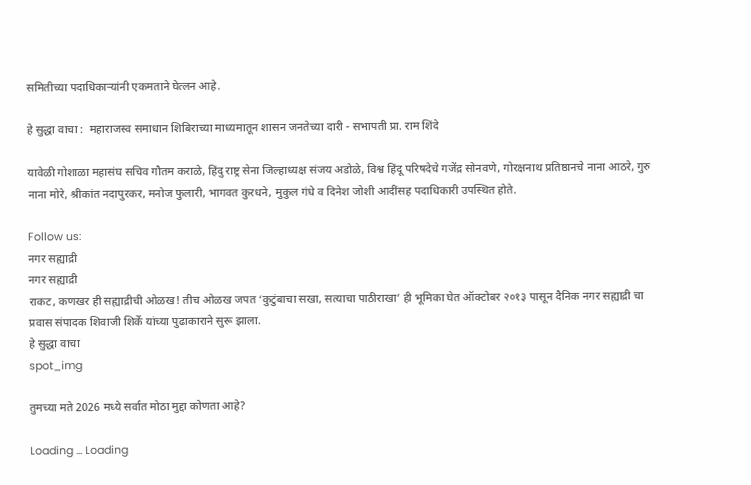समितीच्या पदाधिकाऱ्यांनी एकमताने घेत्लन आहे.

हे सुद्धा वाचा :  महाराजस्व समाधान शिबिराच्या माध्यमातून शासन जनतेच्या दारी - सभापती प्रा. राम शिंदे

यावेळी गोशाळा महासंघ सचिव गौतम कराळे, हिंदु राष्ट्र सेना जिल्हाध्यक्ष संजय अडोळे, विश्व हिंदू परिषदेचे गजेंद्र सोनवणे, गोरक्षनाथ प्रतिष्ठानचे नाना आठरे, गुरु नाना मोरे, श्रीकांत नदापुरकर, मनोज फुलारी, भागवत कुरधने, मुकुल गंधे व दिनेश जोशी आदींसह पदाधिकारी उपस्थित होते.

Follow us:
नगर सह्याद्री
नगर सह्याद्री
राकट, कणखर ही सह्याद्रीची ओळख! तीच ओळख जपत ‘कुटुंबाचा सखा, सत्याचा पाठीराखा’ ही भूमिका घेत ऑक्टोबर २०१३ पासून दैनिक नगर सह्याद्री चा प्रवास संपादक शिवाजी शिर्के यांच्या पुढाकाराने सुरू झाला.
हे सुद्धा वाचा
spot_img

तुमच्या मते 2026 मध्ये सर्वात मोठा मुद्दा कोणता आहे?

Loading ... Loading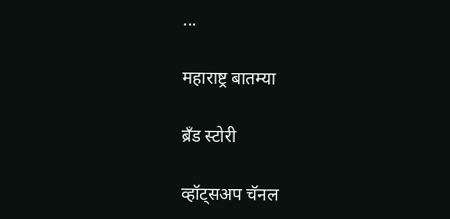...

महाराष्ट्र बातम्या

ब्रँड स्टोरी

व्हॉट्सअप चॅनल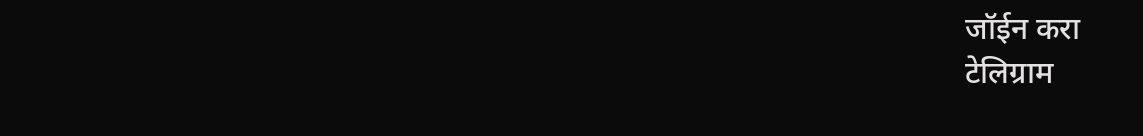जॉईन करा
टेलिग्राम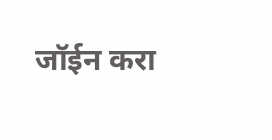जॉईन करा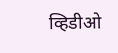व्हिडीओ